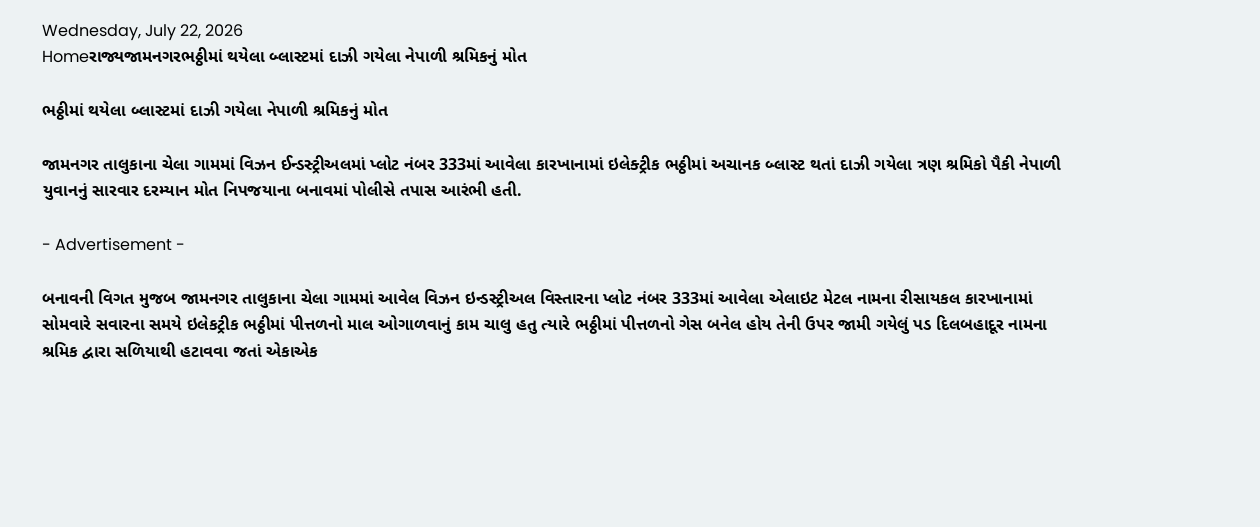Wednesday, July 22, 2026
Homeરાજ્યજામનગરભઠ્ઠીમાં થયેલા બ્લાસ્ટમાં દાઝી ગયેલા નેપાળી શ્રમિકનું મોત

ભઠ્ઠીમાં થયેલા બ્લાસ્ટમાં દાઝી ગયેલા નેપાળી શ્રમિકનું મોત

જામનગર તાલુકાના ચેલા ગામમાં વિઝન ઈન્ડસ્ટ્રીઅલમાં પ્લોટ નંબર 333માં આવેલા કારખાનામાં ઇલેક્ટ્રીક ભઠ્ઠીમાં અચાનક બ્લાસ્ટ થતાં દાઝી ગયેલા ત્રણ શ્રમિકો પૈકી નેપાળી યુવાનનું સારવાર દરમ્યાન મોત નિપજયાના બનાવમાં પોલીસે તપાસ આરંભી હતી.

- Advertisement -

બનાવની વિગત મુજબ જામનગર તાલુકાના ચેલા ગામમાં આવેલ વિઝન ઇન્ડસ્ટ્રીઅલ વિસ્તારના પ્લોટ નંબર 333માં આવેલા એલાઇટ મેટલ નામના રીસાયકલ કારખાનામાં સોમવારે સવારના સમયે ઇલેકટ્રીક ભઠ્ઠીમાં પીત્તળનો માલ ઓગાળવાનું કામ ચાલુ હતુ ત્યારે ભઠ્ઠીમાં પીત્તળનો ગેસ બનેલ હોય તેની ઉપર જામી ગયેલું પડ દિલબહાદૂર નામના શ્રમિક દ્વારા સળિયાથી હટાવવા જતાં એકાએક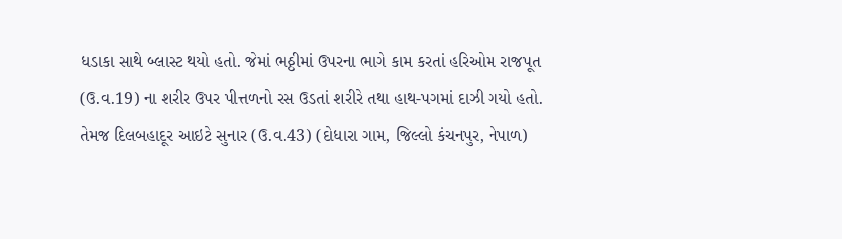ધડાકા સાથે બ્લાસ્ટ થયો હતો. જેમાં ભઠ્ઠીમાં ઉપરના ભાગે કામ કરતાં હરિઓમ રાજપૂત (ઉ.વ.19) ના શરીર ઉપર પીત્તળનો રસ ઉડતાં શરીરે તથા હાથ-પગમાં દાઝી ગયો હતો. તેમજ દિલબહાદૂર આઇટે સુનાર (ઉ.વ.43) (દોધારા ગામ, જિલ્લો કંચનપુર, નેપાળ)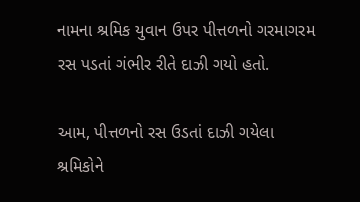નામના શ્રમિક યુવાન ઉપર પીત્તળનો ગરમાગરમ રસ પડતાં ગંભીર રીતે દાઝી ગયો હતો.

આમ, પીત્તળનો રસ ઉડતાં દાઝી ગયેલા શ્રમિકોને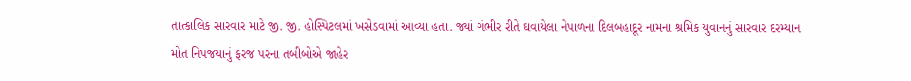તાત્કાલિક સારવાર માટે જી. જી. હોસ્પિટલમાં ખસેડવામાં આવ્યા હતા. જ્યાં ગંભીર રીતે ઘવાયેલા નેપાળના દિલબહાદૂર નામના શ્રમિક યુવાનનું સારવાર દરમ્યાન મોત નિપજયાનું ફરજ પરના તબીબોએ જાહેર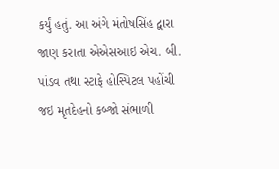કર્યું હતું. આ અંગે મંતોષસિંહ દ્વારા જાણ કરાતા એએસઆઇ એચ. બી. પાંડવ તથા સ્ટાફે હોસ્પિટલ પહોંચી જઇ મૃતદેહનો કબ્જો સંભાળી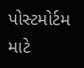પોસ્ટમોર્ટમ માટે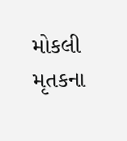મોકલી મૃતકના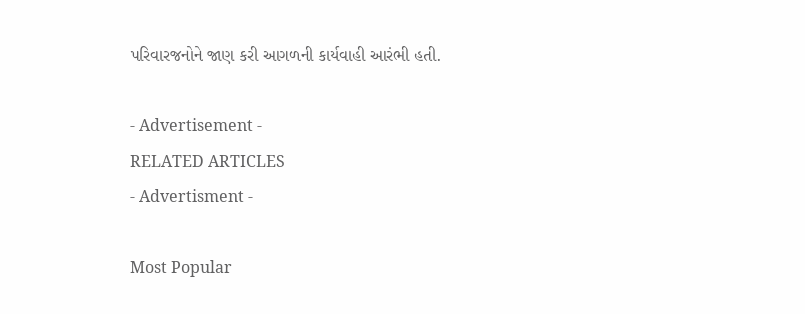પરિવારજનોને જાણ કરી આગળની કાર્યવાહી આરંભી હતી.

- Advertisement -
RELATED ARTICLES
- Advertisment -

Most Popular